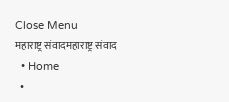Close Menu
महाराष्ट्र संवादमहाराष्ट्र संवाद
  • Home
  •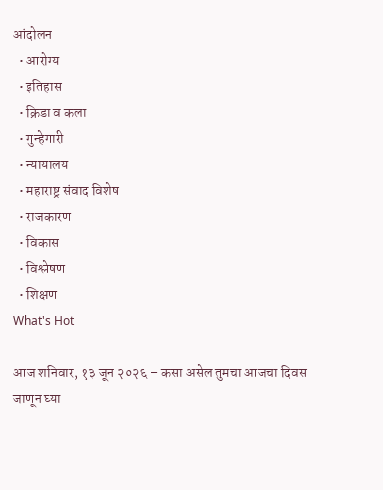आंदोलन
  • आरोग्य
  • इतिहास
  • क्रिडा व कला
  • गुन्हेगारी
  • न्यायालय
  • महाराष्ट्र संवाद विशेष
  • राजकारण
  • विकास
  • विश्लेषण
  • शिक्षण
What's Hot

आज शनिवार, १३ जून २०२६ – कसा असेल तुमचा आजचा दिवस जाणून घ्या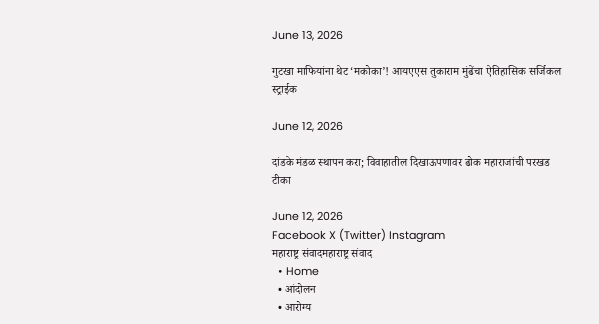June 13, 2026

गुटखा माफियांना थेट ‘मकोका’! आयएएस तुकाराम मुंढेंचा ऐतिहासिक सर्जिकल स्ट्राईक

June 12, 2026

दांडके मंडळ स्थापन करा; विवाहातील दिखाऊपणावर ढोक महाराजांची परखड टीका

June 12, 2026
Facebook X (Twitter) Instagram
महाराष्ट्र संवादमहाराष्ट्र संवाद
  • Home
  • आंदोलन
  • आरोग्य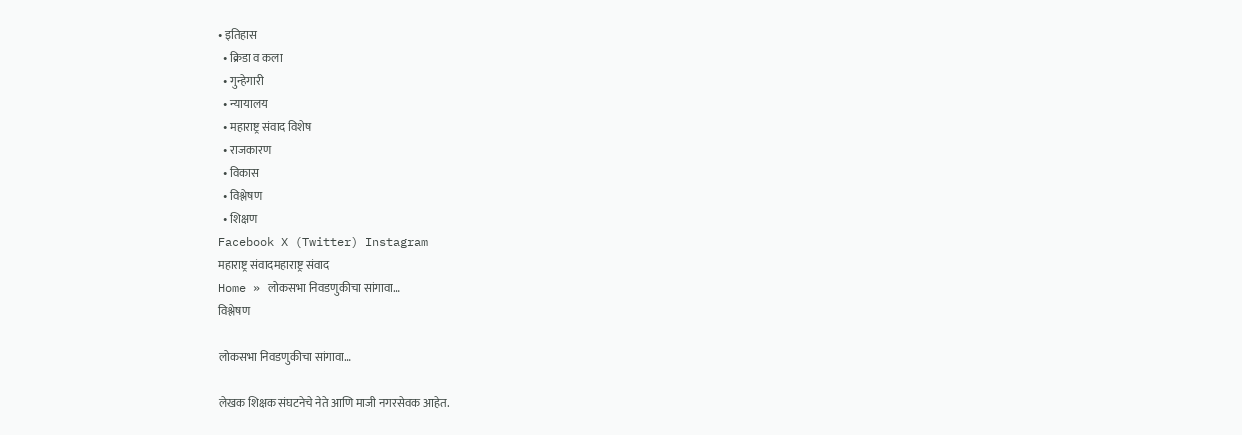• इतिहास
  • क्रिडा व कला
  • गुन्हेगारी
  • न्यायालय
  • महाराष्ट्र संवाद विशेष
  • राजकारण
  • विकास
  • विश्लेषण
  • शिक्षण
Facebook X (Twitter) Instagram
महाराष्ट्र संवादमहाराष्ट्र संवाद
Home » लोकसभा निवडणुकीचा सांगावा…
विश्लेषण

लोकसभा निवडणुकीचा सांगावा…

लेखक शिक्षक संघटनेचे नेते आणि माजी नगरसेवक आहेत.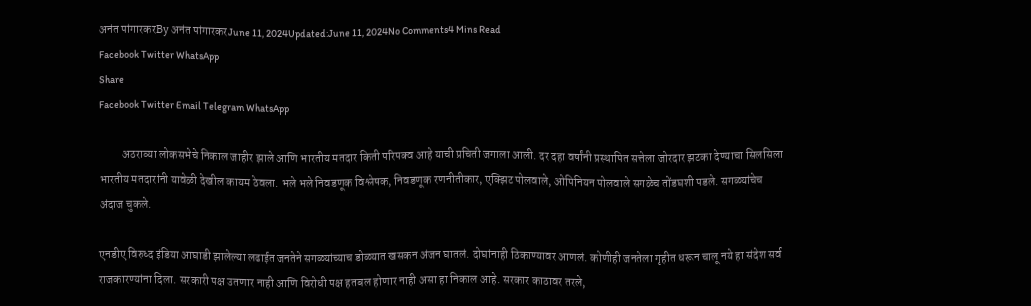अनंत पांगारकरBy अनंत पांगारकरJune 11, 2024Updated:June 11, 2024No Comments4 Mins Read
Facebook Twitter WhatsApp
Share
Facebook Twitter Email Telegram WhatsApp

          अठराव्या लोकसभेचे निकाल जाहीर झाले आणि भारतीय मतदार किती परिपक्व आहे याची प्रचिती जगाला आली. दर दहा वर्षांनी प्रस्थापित सत्तेला जोरदार झटका देण्याचा सिलसिला भारतीय मतदारांनी यावेळी देखील कायम ठेवला. भले भले निवडणूक विश्लेषक, निवडणूक रणनीतीकार, एक्झिट पोलवाले, ओपिनियन पोलवाले सगळेच तोंडघशी पडले. सगळ्यांचेच अंदाज चुकले.

एनडीए विरुध्द इंडिया आघाडी झालेल्या लढाईत जनतेने सगळ्यांच्याच डोळ्यात खसकन अंजन घातलं. दोघांनाही ठिकाण्यावर आणलं. कोणीही जनतेला गृहीत धरून चालू नये हा संदेश सर्व राजकारण्यांना दिला. सरकारी पक्ष उतणार नाही आणि विरोधी पक्ष हतबल होणार नाही असा हा निकाल आहे. सरकार काठावर तरले,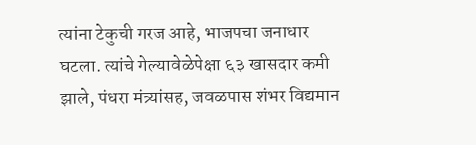त्यांना टेकुची गरज आहे, भाजपचा जनाधार घटला. त्यांचे गेल्यावेळेपेक्षा ६३ खासदार कमी झाले, पंधरा मंत्र्यांसह, जवळपास शंभर विद्यमान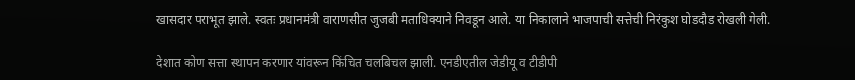खासदार पराभूत झाले. स्वतः प्रधानमंत्री वाराणसीत जुजबी मताधिक्याने निवडून आले. या निकालाने भाजपाची सत्तेची निरंकुश घोडदौड रोखली गेली.

देशात कोण सत्ता स्थापन करणार यांवरून किंचित चलबिचल झाली. एनडीएतील जेडीयू व टीडीपी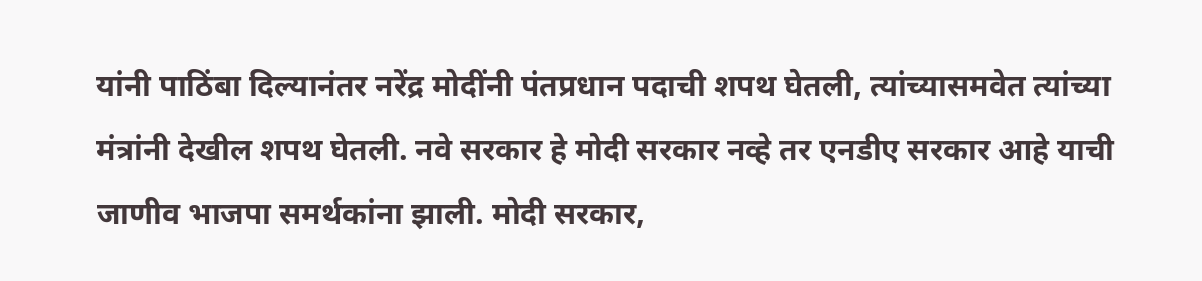यांनी पाठिंबा दिल्यानंतर नरेंद्र मोदींनी पंतप्रधान पदाची शपथ घेतली, त्यांच्यासमवेत त्यांच्या मंत्रांनी देखील शपथ घेतली. नवे सरकार हे मोदी सरकार नव्हे तर एनडीए सरकार आहे याची जाणीव भाजपा समर्थकांना झाली. मोदी सरकार,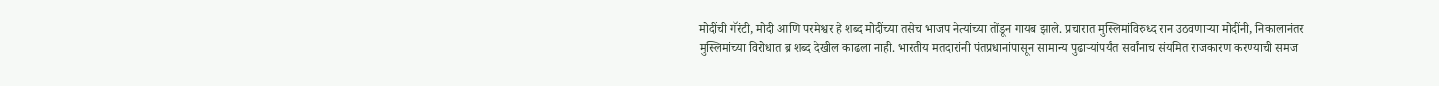मोदींची गॅरंटी, मोदी आणि परमेश्वर हे शब्द मोदींच्या तसेच भाजप नेत्यांच्या तोंडून गायब झाले. प्रचारात मुस्लिमांविरुध्द रान उठवणाऱ्या मोदींनी, निकालानंतर मुस्लिमांच्या विरोधात ब्र शब्द देखील काढला नाही. भारतीय मतदारांनी पंतप्रधानांपासून सामान्य पुढाऱ्यांपर्यंत सर्वांनाच संयमित राजकारण करण्याची समज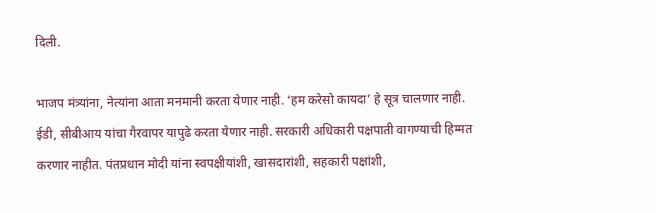दिली.

भाजप मंत्र्यांना, नेत्यांना आता मनमानी करता येणार नाही. ‘हम करेसो कायदा’ हे सूत्र चालणार नाही. ईडी, सीबीआय यांचा गैरवापर यापुढे करता येणार नाही. सरकारी अधिकारी पक्षपाती वागण्याची हिम्मत करणार नाहीत. पंतप्रधान मोदी यांना स्वपक्षीयांशी, खासदारांशी, सहकारी पक्षांशी,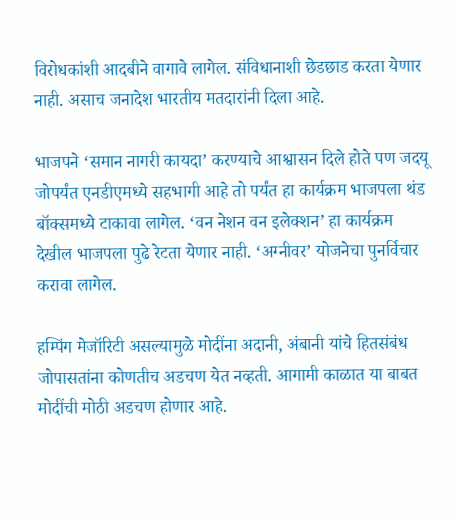विरोधकांशी आदबीने वागावे लागेल. संविधानाशी छेडछाड करता येणार नाही. असाच जनादेश भारतीय मतदारांनी दिला आहे.

भाजपने ‘समान नागरी कायदा’ करण्याचे आश्वासन दिले होते पण जदयू जोपर्यंत एनडीएमध्ये सहभागी आहे तो पर्यंत हा कार्यक्रम भाजपला थंड बॉक्समध्ये टाकावा लागेल. ‘वन नेशन वन इलेक्शन’ हा कार्यक्रम देखील भाजपला पुढे रेटता येणार नाही. ‘अग्नीवर’ योजनेचा पुनर्विचार करावा लागेल.

हम्पिंग मेजॉरिटी असल्यामुळे मोदींना अदानी, अंबानी यांचे हितसंबंध जोपासतांना कोणतीच अडचण येत नव्हती. आगामी काळात या बाबत मोदींची मोठी अडचण होणार आहे.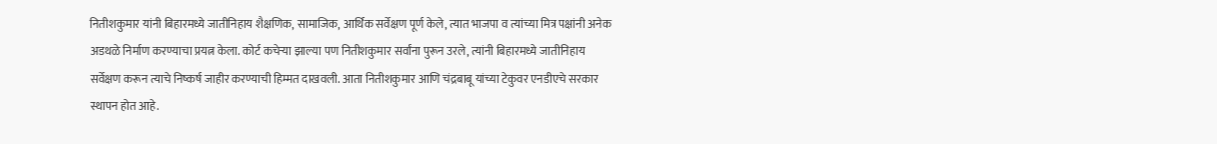नितीशकुमार यांनी बिहारमध्ये जातीनिहाय शैक्षणिक, सामाजिक, आर्थिक सर्वेक्षण पूर्ण केले, त्यात भाजपा व त्यांच्या मित्र पक्षांनी अनेक अडथळे निर्माण करण्याचा प्रयत्न केला. कोर्ट कचेऱ्या झाल्या पण नितीशकुमार सर्वांना पुरून उरले, त्यांनी बिहारमध्ये जातीनिहाय सर्वेक्षण करून त्याचे निष्कर्ष जाहीर करण्याची हिम्मत दाखवली. आता नितीशकुमार आणि चंद्रबाबू यांच्या टेकुवर एनडीएचे सरकार स्थापन होत आहे.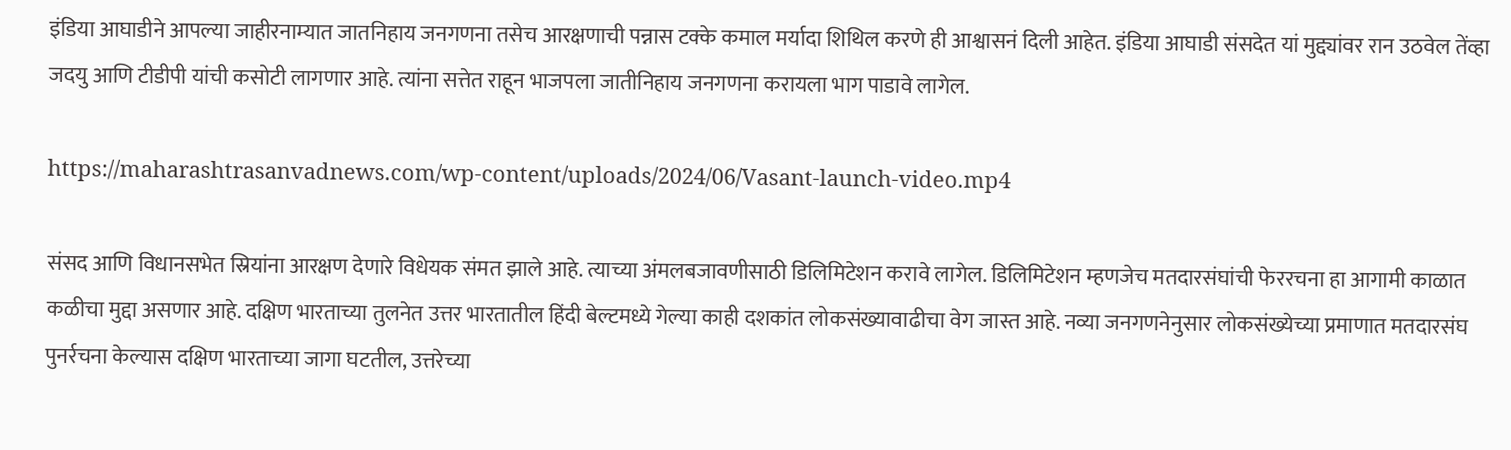इंडिया आघाडीने आपल्या जाहीरनाम्यात जातनिहाय जनगणना तसेच आरक्षणाची पन्नास टक्के कमाल मर्यादा शिथिल करणे ही आश्वासनं दिली आहेत. इंडिया आघाडी संसदेत यां मुद्द्यांवर रान उठवेल तेंव्हा जदयु आणि टीडीपी यांची कसोटी लागणार आहे. त्यांना सत्तेत राहून भाजपला जातीनिहाय जनगणना करायला भाग पाडावे लागेल.

https://maharashtrasanvadnews.com/wp-content/uploads/2024/06/Vasant-launch-video.mp4

संसद आणि विधानसभेत स्रियांना आरक्षण देणारे विधेयक संमत झाले आहे. त्याच्या अंमलबजावणीसाठी डिलिमिटेशन करावे लागेल. डिलिमिटेशन म्हणजेच मतदारसंघांची फेररचना हा आगामी काळात कळीचा मुद्दा असणार आहे. दक्षिण भारताच्या तुलनेत उत्तर भारतातील हिंदी बेल्टमध्ये गेल्या काही दशकांत लोकसंख्यावाढीचा वेग जास्त आहे. नव्या जनगणनेनुसार लोकसंख्येच्या प्रमाणात मतदारसंघ पुनर्रचना केल्यास दक्षिण भारताच्या जागा घटतील, उत्तरेच्या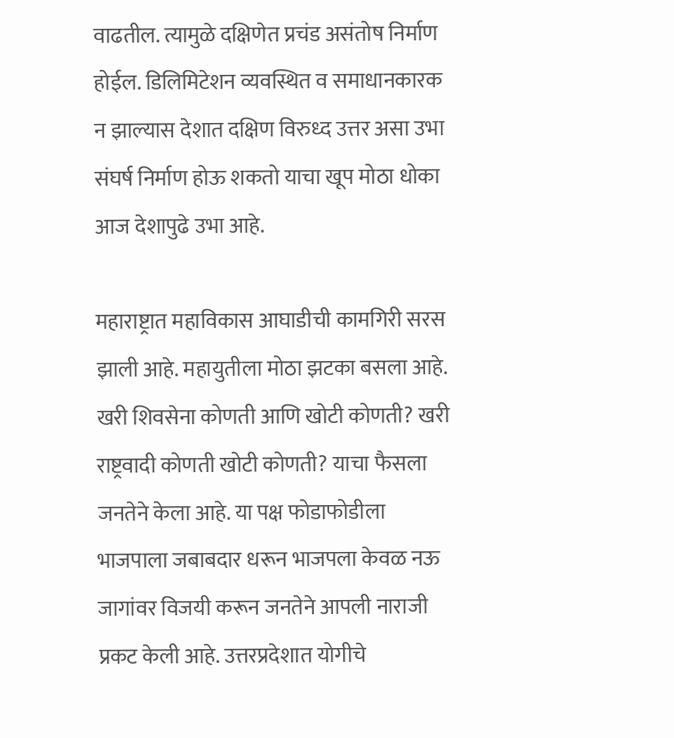वाढतील. त्यामुळे दक्षिणेत प्रचंड असंतोष निर्माण होईल. डिलिमिटेशन व्यवस्थित व समाधानकारक न झाल्यास देशात दक्षिण विरुध्द उत्तर असा उभा संघर्ष निर्माण होऊ शकतो याचा खूप मोठा धोका आज देशापुढे उभा आहे.

महाराष्ट्रात महाविकास आघाडीची कामगिरी सरस झाली आहे. महायुतीला मोठा झटका बसला आहे. खरी शिवसेना कोणती आणि खोटी कोणती? खरी राष्ट्रवादी कोणती खोटी कोणती? याचा फैसला जनतेने केला आहे. या पक्ष फोडाफोडीला भाजपाला जबाबदार धरून भाजपला केवळ नऊ जागांवर विजयी करून जनतेने आपली नाराजी प्रकट केली आहे. उत्तरप्रदेशात योगीचे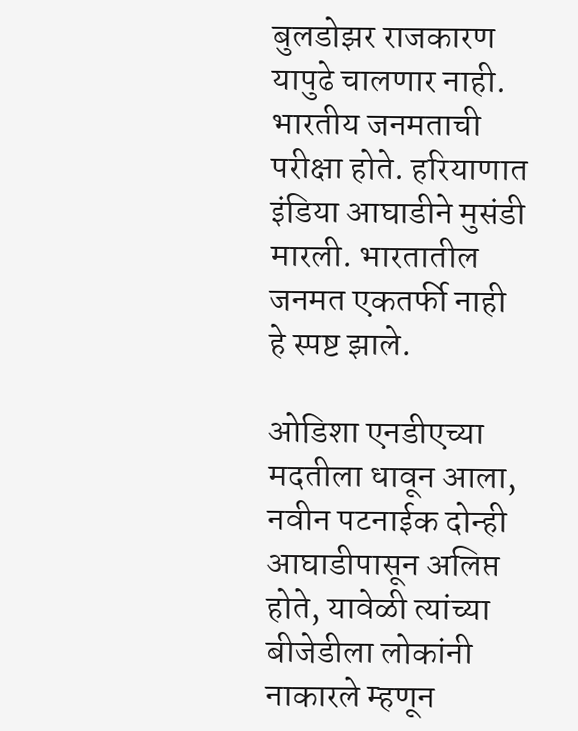बुलडोझर राजकारण यापुढे चालणार नाही. भारतीय जनमताची परीक्षा होते. हरियाणात इंडिया आघाडीने मुसंडी मारली. भारतातील जनमत एकतर्फी नाही हे स्पष्ट झाले.

ओडिशा एनडीएच्या मदतीला धावून आला, नवीन पटनाईक दोन्ही आघाडीपासून अलिप्त होते, यावेळी त्यांच्या बीजेडीला लोकांनी नाकारले म्हणून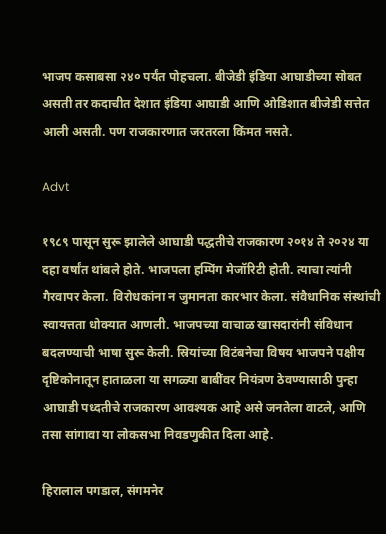भाजप कसाबसा २४० पर्यंत पोहचला. बीजेडी इंडिया आघाडीच्या सोबत असती तर कदाचीत देशात इंडिया आघाडी आणि ओडिशात बीजेडी सत्तेत आली असती. पण राजकारणात जरतरला किंमत नसते.

Advt

१९८९ पासून सुरू झालेले आघाडी पद्धतीचे राजकारण २०१४ ते २०२४ या दहा वर्षांत थांबले होते. भाजपला हम्पिंग मेजॉरिटी होती. त्याचा त्यांनी गैरवापर केला. विरोधकांना न जुमानता कारभार केला. संवैधानिक संस्थांची स्वायत्तता धोक्यात आणली. भाजपच्या वाचाळ खासदारांनी संविधान बदलण्याची भाषा सुरू केली. स्रियांच्या विटंबनेचा विषय भाजपने पक्षीय दृष्टिकोनातून हाताळला या सगळ्या बाबींवर नियंत्रण ठेवण्यासाठी पुन्हा आघाडी पध्दतीचे राजकारण आवश्यक आहे असे जनतेला वाटले, आणि तसा सांगावा या लोकसभा निवडणुकीत दिला आहे.

हिरालाल पगडाल, संगमनेर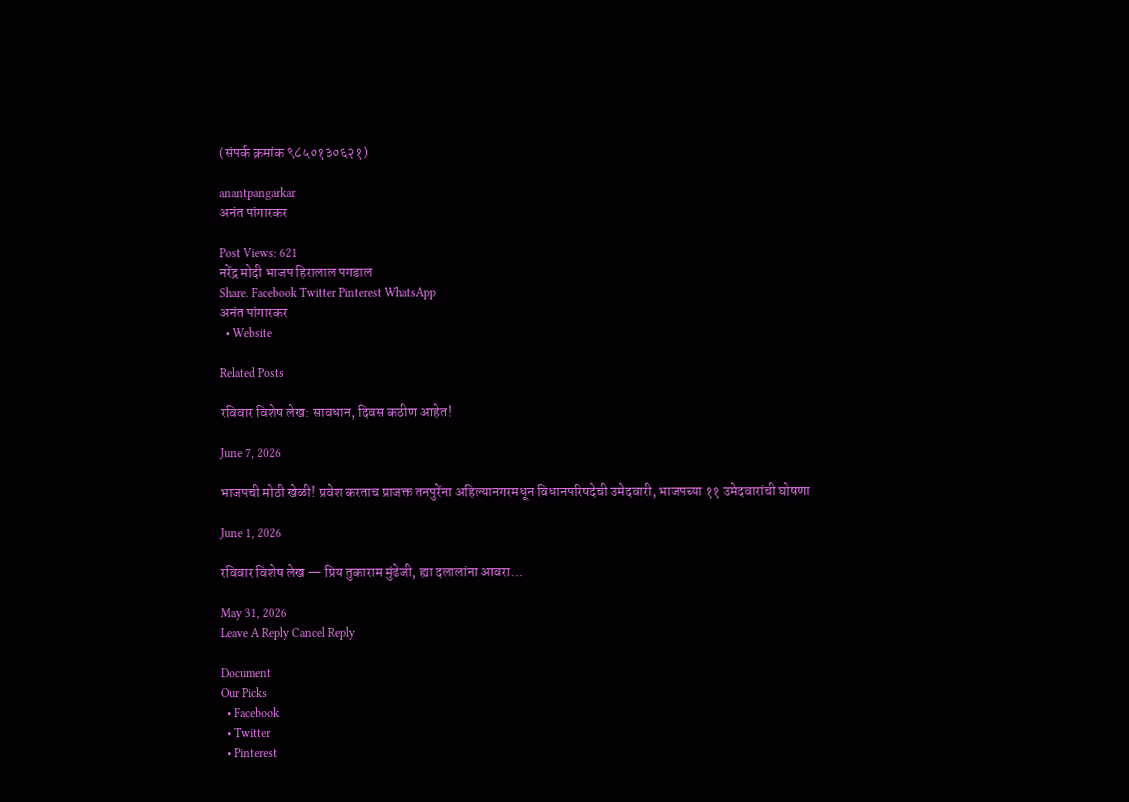(संपर्क क्रमांक ९८५०१३०६२१)

anantpangarkar
अनंत पांगारकर

Post Views: 621
नरेंद्र मोदी भाजप हिरालाल पगडाल
Share. Facebook Twitter Pinterest WhatsApp
अनंत पांगारकर
  • Website

Related Posts

रविवार विशेष लेख: सावधान, दिवस कठीण आहेत!

June 7, 2026

भाजपची मोठी खेळी! प्रवेश करताच प्राजक्त तनपुरेंना अहिल्यानगरमधून विधानपरिषदेची उमेदवारी, भाजपच्या ११ उमेदवारांची घोषणा

June 1, 2026

रविवार विशेष लेख — प्रिय तुकाराम मुंढेजी, ह्या दलालांना आवरा…

May 31, 2026
Leave A Reply Cancel Reply

Document
Our Picks
  • Facebook
  • Twitter
  • Pinterest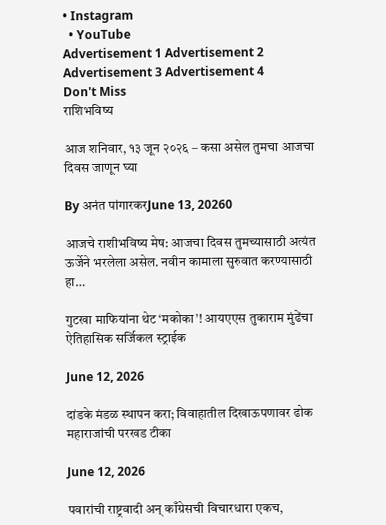• Instagram
  • YouTube
Advertisement 1 Advertisement 2 Advertisement 3 Advertisement 4
Don't Miss
राशिभविष्य

आज शनिवार, १३ जून २०२६ – कसा असेल तुमचा आजचा दिवस जाणून घ्या

By अनंत पांगारकरJune 13, 20260

आजचे राशीभविष्य मेष: आजचा दिवस तुमच्यासाठी अत्यंत ऊर्जेने भरलेला असेल. नवीन कामाला सुरुवात करण्यासाठी हा…

गुटखा माफियांना थेट ‘मकोका’! आयएएस तुकाराम मुंढेंचा ऐतिहासिक सर्जिकल स्ट्राईक

June 12, 2026

दांडके मंडळ स्थापन करा; विवाहातील दिखाऊपणावर ढोक महाराजांची परखड टीका

June 12, 2026

पवारांची राष्ट्रवादी अन् काँग्रेसची विचारधारा एकच,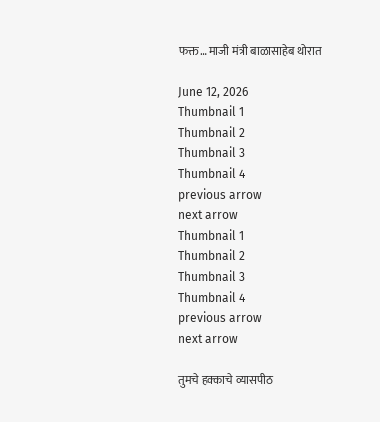फक्त… माजी मंत्री बाळासाहेब थोरात

June 12, 2026
Thumbnail 1
Thumbnail 2
Thumbnail 3
Thumbnail 4
previous arrow
next arrow
Thumbnail 1
Thumbnail 2
Thumbnail 3
Thumbnail 4
previous arrow
next arrow

तुमचे हक्काचे व्यासपीठ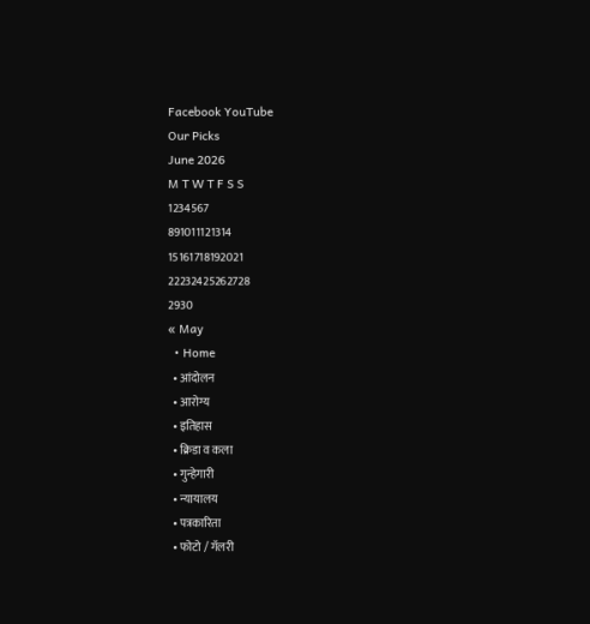Facebook YouTube
Our Picks
June 2026
M T W T F S S
1234567
891011121314
15161718192021
22232425262728
2930
« May
  • Home
  • आंदोलन
  • आरोग्य
  • इतिहास
  • क्रिडा व कला
  • गुन्हेगारी
  • न्यायालय
  • पत्रकारिता
  • फोटो / गॅलरी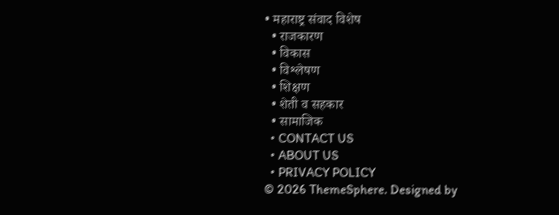• महाराष्ट्र संवाद विशेष
  • राजकारण
  • विकास
  • विश्लेषण
  • शिक्षण
  • शेती व सहकार
  • सामाजिक
  • CONTACT US
  • ABOUT US
  • PRIVACY POLICY
© 2026 ThemeSphere. Designed by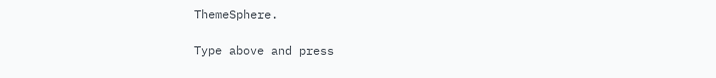ThemeSphere.

Type above and press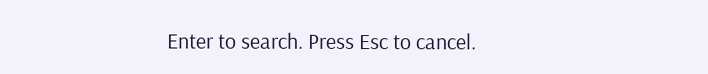Enter to search. Press Esc to cancel.